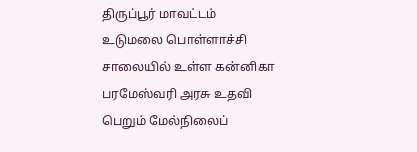திருப்பூர் மாவட்டம் உடுமலை பொள்ளாச்சி சாலையில் உள்ள கன்னிகா பரமேஸ்வரி அரசு உதவி பெறும் மேல்நிலைப்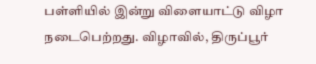பள்ளியில் இன்று விளையாட்டு விழா நடைபெற்றது. விழாவில், திருப்பூர்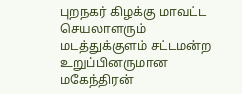புறநகர் கிழக்கு மாவட்ட செயலாளரும் மடத்துக்குளம் சட்டமன்ற உறுப்பினருமான மகேந்திரன்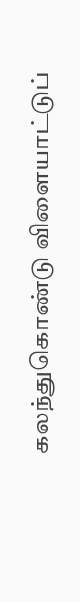கலந்துகொண்டு விளையாட்டுப்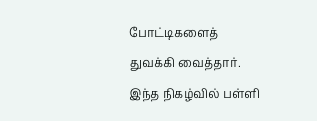போட்டிகளைத் துவக்கி வைத்தார். இந்த நிகழ்வில் பள்ளி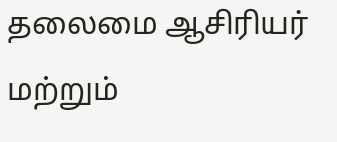தலைமை ஆசிரியர் மற்றும்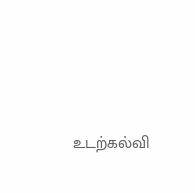உடற்கல்வி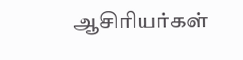ஆசிரியர்கள்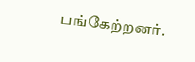பங்கேற்றனர்.